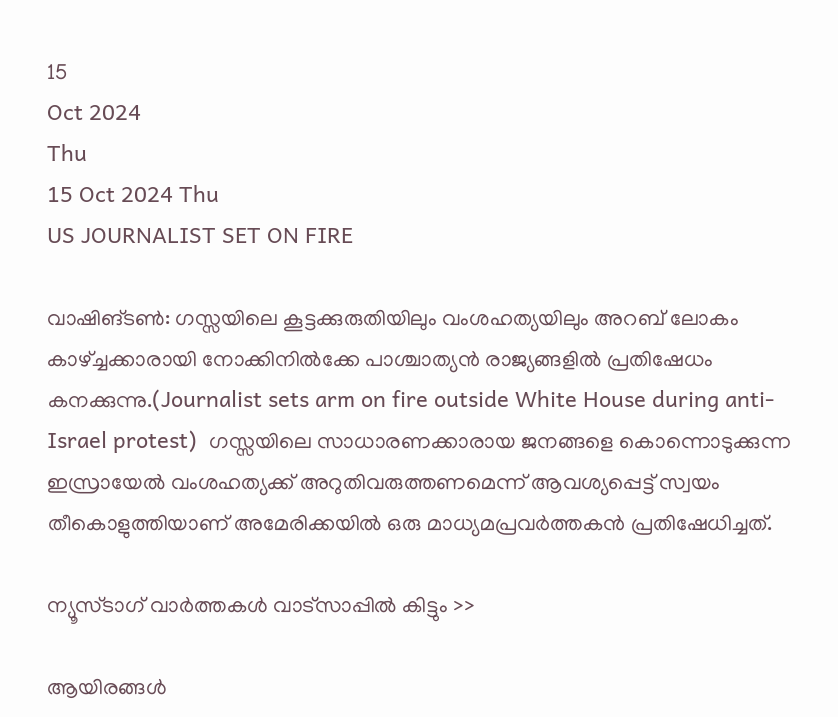15
Oct 2024
Thu
15 Oct 2024 Thu
US JOURNALIST SET ON FIRE

വാഷിങ്ടണ്‍: ഗസ്സയിലെ കൂട്ടക്കുരുതിയിലും വംശഹത്യയിലും അറബ് ലോകം കാഴ്ച്ചക്കാരായി നോക്കിനില്‍ക്കേ പാശ്ചാത്യന്‍ രാജ്യങ്ങളില്‍ പ്രതിഷേധം കനക്കുന്നു.(Journalist sets arm on fire outside White House during anti-Israel protest)  ഗസ്സയിലെ സാധാരണക്കാരായ ജനങ്ങളെ കൊന്നൊടുക്കുന്ന ഇസ്രായേല്‍ വംശഹത്യക്ക് അറുതിവരുത്തണമെന്ന് ആവശ്യപ്പെട്ട് സ്വയം തീകൊളുത്തിയാണ് അമേരിക്കയില്‍ ഒരു മാധ്യമപ്രവര്‍ത്തകന്‍ പ്രതിഷേധിച്ചത്.

ന്യൂസ്ടാഗ് വാര്‍ത്തകള്‍ വാട്‌സാപ്പില്‍ കിട്ടും >>

ആയിരങ്ങള്‍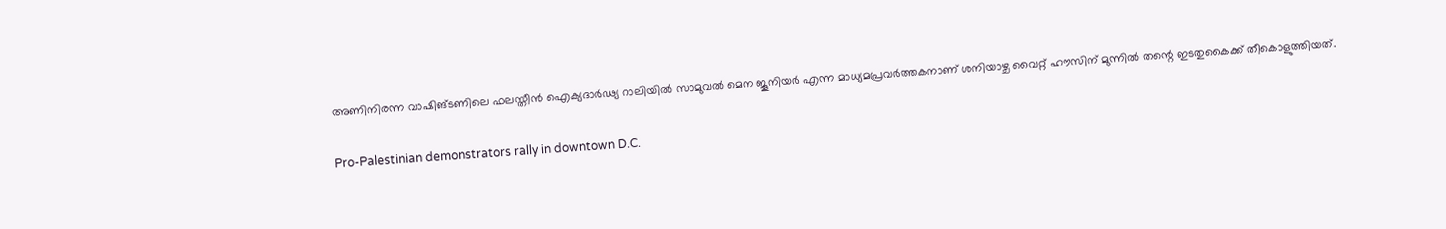അണിനിരന്ന വാഷിങ്ടണിലെ ഫലസ്തീന്‍ ഐക്യദാര്‍ഢ്യ റാലിയില്‍ സാമുവല്‍ മെന ജൂനിയര്‍ എന്ന മാധ്യമപ്രവര്‍ത്തകനാണ് ശനിയാഴ്ച വൈറ്റ് ഹൗസിന് മുന്നില്‍ തന്റെ ഇടതുകൈക്ക് തീകൊളുത്തിയത്.

Pro-Palestinian demonstrators rally in downtown D.C.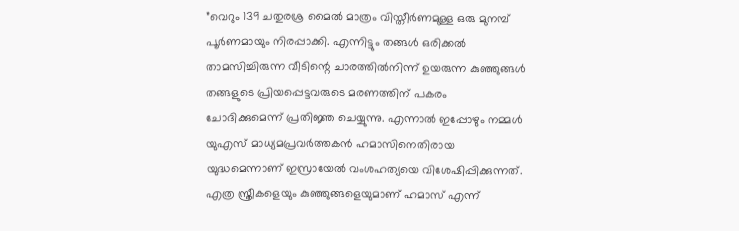”വെറും 139 ചതുരശ്ര മൈല്‍ മാത്രം വിസ്തീര്‍ണമുള്ള ഒരു മുനമ്പ് പൂര്‍ണമായും നിരപ്പാക്കി. എന്നിട്ടും തങ്ങള്‍ ഒരിക്കല്‍ താമസിച്ചിരുന്ന വീടിന്റെ ചാരത്തില്‍നിന്ന് ഉയരുന്ന കുഞ്ഞുങ്ങള്‍ തങ്ങളുടെ പ്രിയപ്പെട്ടവരുടെ മരണത്തിന് പകരം ചോദിക്കുമെന്ന് പ്രതിജ്ഞ ചെയ്യുന്നു. എന്നാല്‍ ഇപ്പോഴും നമ്മള്‍ യുഎസ് മാധ്യമപ്രവര്‍ത്തകന്‍ ഹമാസിനെതിരായ യുദ്ധമെന്നാണ് ഇസ്രായേല്‍ വംശഹത്യയെ വിശേഷിപ്പിക്കുന്നത്. എത്ര സ്ത്രീകളെയും കുഞ്ഞുങ്ങളെയുമാണ് ഹമാസ് എന്ന്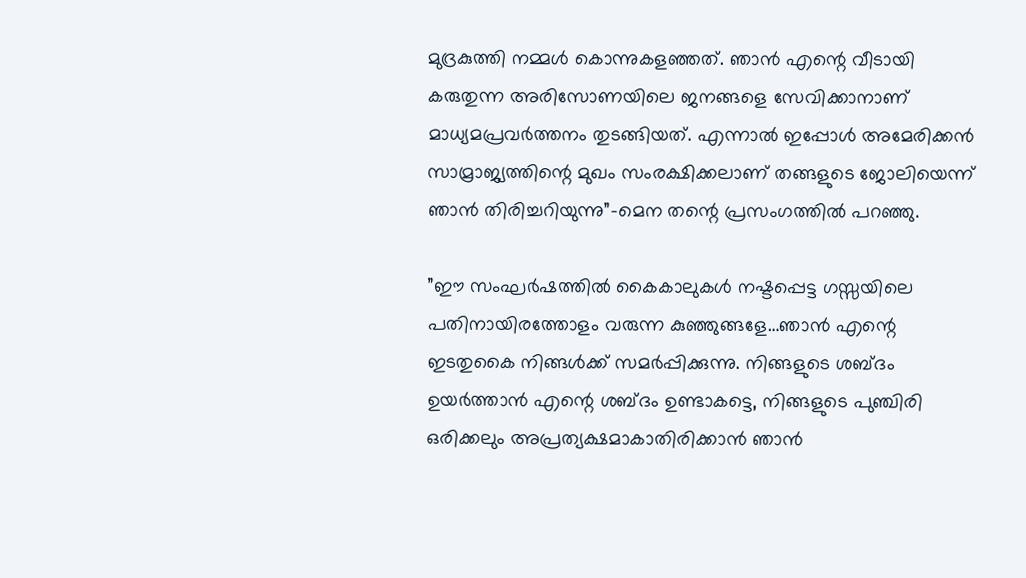മുദ്രകുത്തി നമ്മള്‍ കൊന്നുകളഞ്ഞത്. ഞാന്‍ എന്റെ വീടായി കരുതുന്ന അരിസോണയിലെ ജനങ്ങളെ സേവിക്കാനാണ് മാധ്യമപ്രവര്‍ത്തനം തുടങ്ങിയത്. എന്നാല്‍ ഇപ്പോള്‍ അമേരിക്കന്‍ സാമ്രാജ്യത്തിന്റെ മുഖം സംരക്ഷിക്കലാണ് തങ്ങളുടെ ജോലിയെന്ന് ഞാന്‍ തിരിച്ചറിയുന്നു”-മെന തന്റെ പ്രസംഗത്തില്‍ പറഞ്ഞു.

”ഈ സംഘര്‍ഷത്തില്‍ കൈകാലുകള്‍ നഷ്ടപ്പെട്ട ഗസ്സയിലെ പതിനായിരത്തോളം വരുന്ന കുഞ്ഞുങ്ങളേ…ഞാന്‍ എന്റെ ഇടതുകൈ നിങ്ങള്‍ക്ക് സമര്‍പ്പിക്കുന്നു. നിങ്ങളുടെ ശബ്ദം ഉയര്‍ത്താന്‍ എന്റെ ശബ്ദം ഉണ്ടാകട്ടെ, നിങ്ങളുടെ പുഞ്ചിരി ഒരിക്കലും അപ്രത്യക്ഷമാകാതിരിക്കാന്‍ ഞാന്‍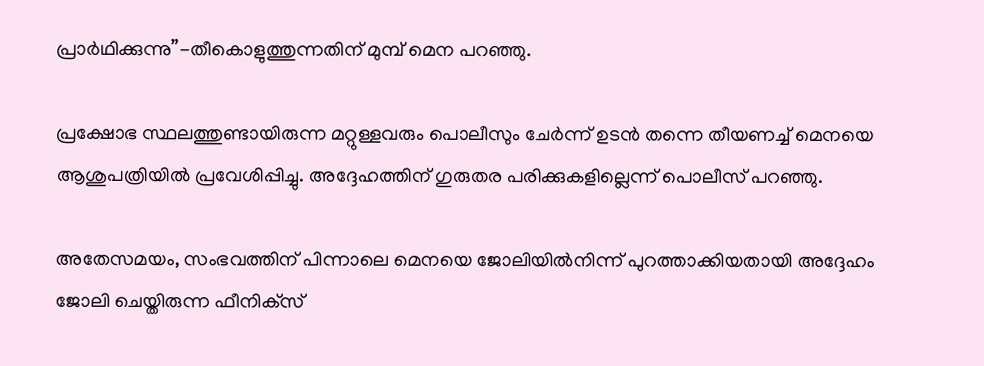പ്രാര്‍ഥിക്കുന്നു”-തീകൊളുത്തുന്നതിന് മുമ്പ് മെന പറഞ്ഞു.

പ്രക്ഷോഭ സ്ഥലത്തുണ്ടായിരുന്ന മറ്റുള്ളവരും പൊലീസും ചേര്‍ന്ന് ഉടന്‍ തന്നെ തീയണച്ച് മെനയെ ആശുപത്രിയില്‍ പ്രവേശിപ്പിച്ചു. അദ്ദേഹത്തിന് ഗുരുതര പരിക്കുകളില്ലെന്ന് പൊലീസ് പറഞ്ഞു.

അതേസമയം, സംഭവത്തിന് പിന്നാലെ മെനയെ ജോലിയില്‍നിന്ന് പുറത്താക്കിയതായി അദ്ദേഹം ജോലി ചെയ്തിരുന്ന ഫീനിക്‌സ്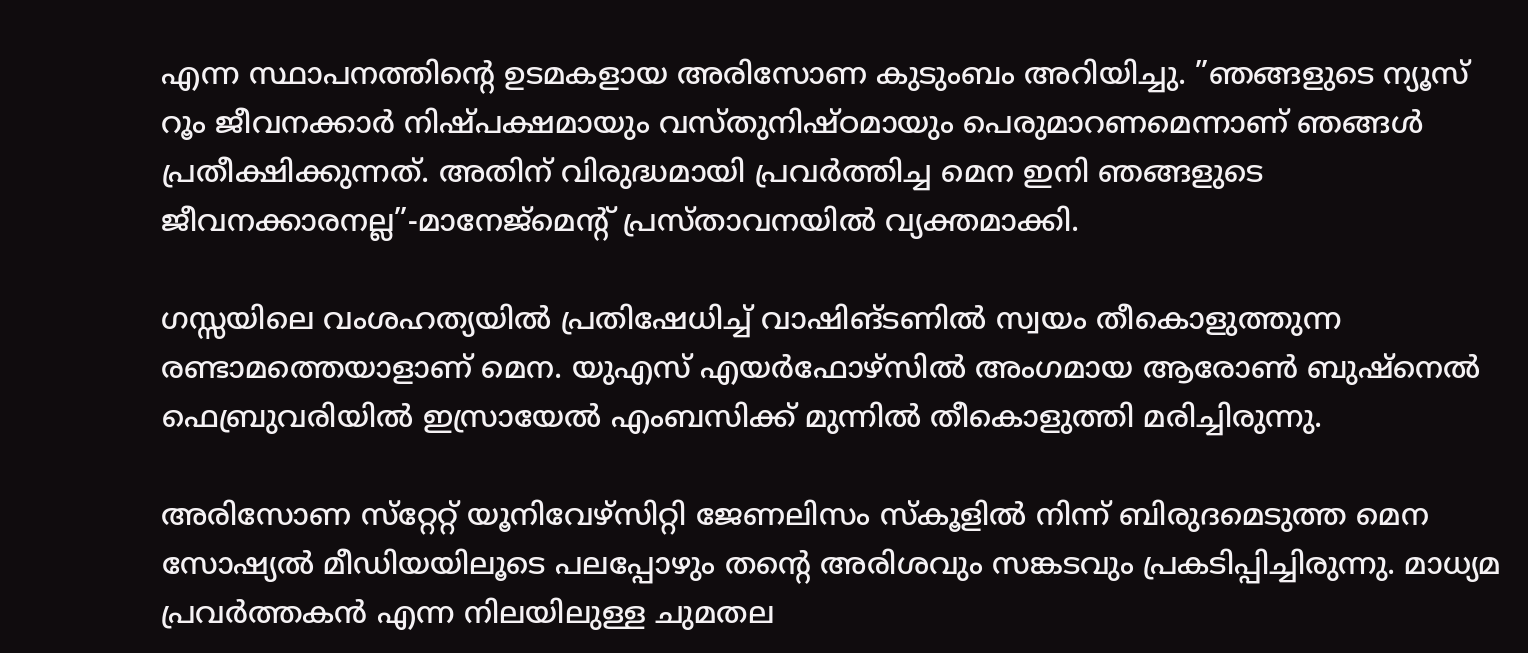എന്ന സ്ഥാപനത്തിന്റെ ഉടമകളായ അരിസോണ കുടുംബം അറിയിച്ചു. ”ഞങ്ങളുടെ ന്യൂസ് റൂം ജീവനക്കാര്‍ നിഷ്പക്ഷമായും വസ്തുനിഷ്ഠമായും പെരുമാറണമെന്നാണ് ഞങ്ങള്‍ പ്രതീക്ഷിക്കുന്നത്. അതിന് വിരുദ്ധമായി പ്രവര്‍ത്തിച്ച മെന ഇനി ഞങ്ങളുടെ ജീവനക്കാരനല്ല”-മാനേജ്മെന്റ് പ്രസ്താവനയില്‍ വ്യക്തമാക്കി.

ഗസ്സയിലെ വംശഹത്യയില്‍ പ്രതിഷേധിച്ച് വാഷിങ്ടണില്‍ സ്വയം തീകൊളുത്തുന്ന രണ്ടാമത്തെയാളാണ് മെന. യുഎസ് എയര്‍ഫോഴ്സില്‍ അംഗമായ ആരോണ്‍ ബുഷ്നെല്‍ ഫെബ്രുവരിയില്‍ ഇസ്രായേല്‍ എംബസിക്ക് മുന്നില്‍ തീകൊളുത്തി മരിച്ചിരുന്നു.

അരിസോണ സ്‌റ്റേറ്റ് യൂനിവേഴ്‌സിറ്റി ജേണലിസം സ്‌കൂളില്‍ നിന്ന് ബിരുദമെടുത്ത മെന സോഷ്യല്‍ മീഡിയയിലൂടെ പലപ്പോഴും തന്റെ അരിശവും സങ്കടവും പ്രകടിപ്പിച്ചിരുന്നു. മാധ്യമ പ്രവര്‍ത്തകന്‍ എന്ന നിലയിലുള്ള ചുമതല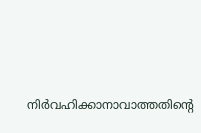നിര്‍വഹിക്കാനാവാത്തതിന്റെ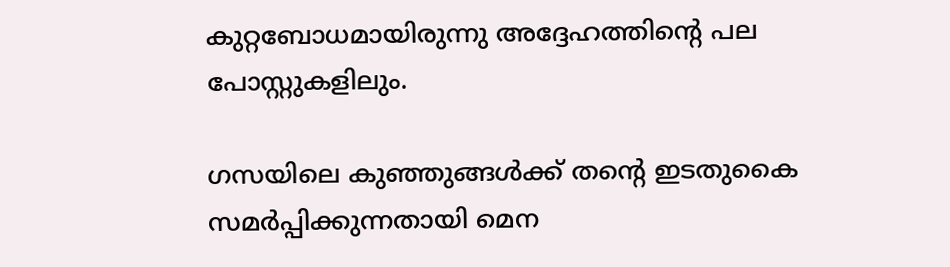കുറ്റബോധമായിരുന്നു അദ്ദേഹത്തിന്റെ പല പോസ്റ്റുകളിലും.

ഗസയിലെ കുഞ്ഞുങ്ങള്‍ക്ക് തന്റെ ഇടതുകൈ സമര്‍പ്പിക്കുന്നതായി മെന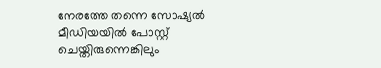നേരത്തേ തന്നെ സോഷ്യല്‍ മീഡിയയില്‍ പോസ്റ്റ് ചെയ്തിരുന്നെങ്കിലും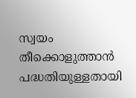സ്വയം തീക്കൊളുത്താന്‍ പദ്ധതിയുള്ളതായി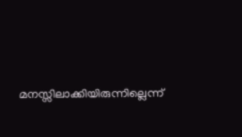മനസ്സിലാക്കിയിരുന്നില്ലെന്ന്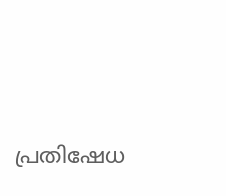പ്രതിഷേധ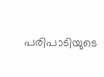പരിപാടിയുടെ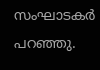സംഘാടകര്‍ പറഞ്ഞു.